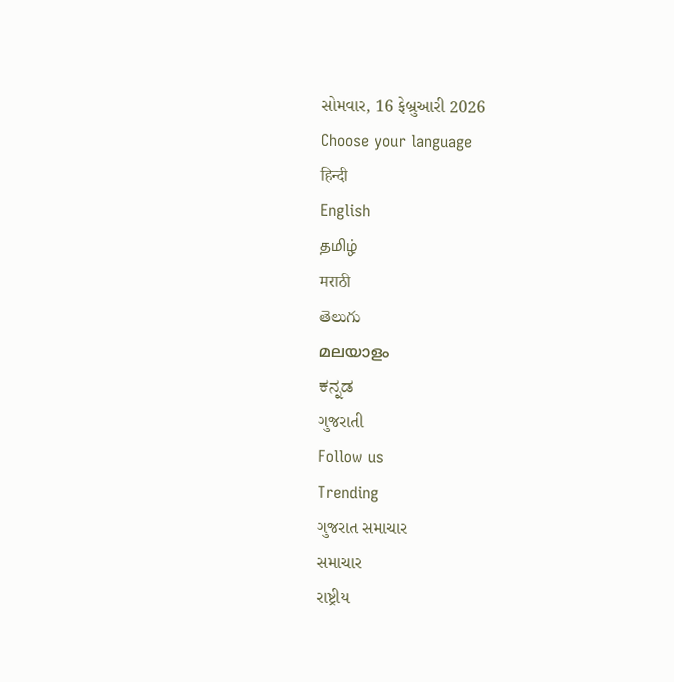સોમવાર, 16 ફેબ્રુઆરી 2026
Choose your language
हिन्दी
English
தமிழ்
मराठी
తెలుగు
മലയാളം
ಕನ್ನಡ
ગુજરાતી
Follow us
Trending
ગુજરાત સમાચાર
સમાચાર
રાષ્ટ્રીય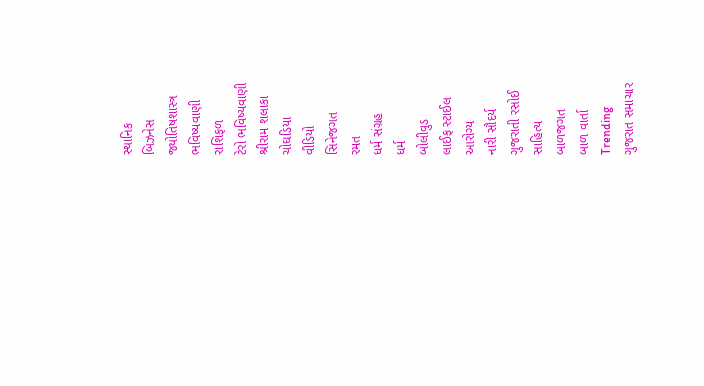સ્થાનિક
બિઝનેસ
જ્યોતિષશાસ્ત્ર
ભવિષ્યવાણી
રાશિફળ
ટેરો ભવિષ્યવાણી
શ્રીરામ શલાકા
ચોઘડિયા
વીડિયો
સિનેજગત
રમત
ધર્મ સંગ્રહ
ધર્મ
બોલીવુડ
લાઈફ સ્ટાઈલ
આરોગ્ય
નારી સૌદર્ય
ગુજરાતી રસોઈ
સાહિત્ય
બાળજગત
બાળ વાર્તા
Trending
ગુજરાત સમાચાર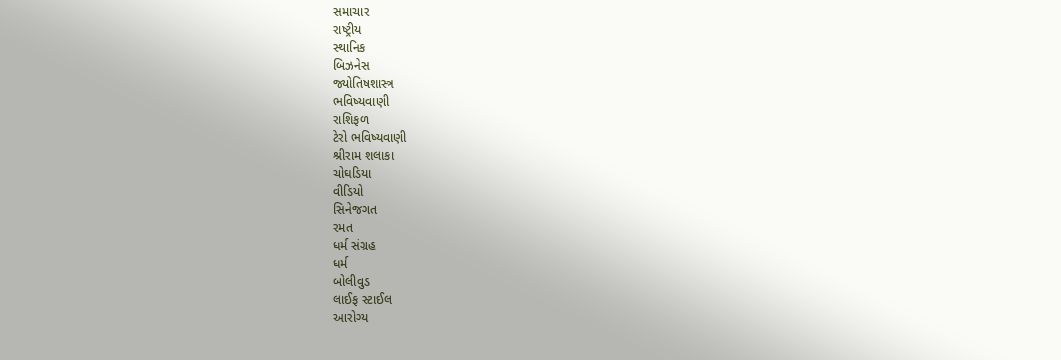સમાચાર
રાષ્ટ્રીય
સ્થાનિક
બિઝનેસ
જ્યોતિષશાસ્ત્ર
ભવિષ્યવાણી
રાશિફળ
ટેરો ભવિષ્યવાણી
શ્રીરામ શલાકા
ચોઘડિયા
વીડિયો
સિનેજગત
રમત
ધર્મ સંગ્રહ
ધર્મ
બોલીવુડ
લાઈફ સ્ટાઈલ
આરોગ્ય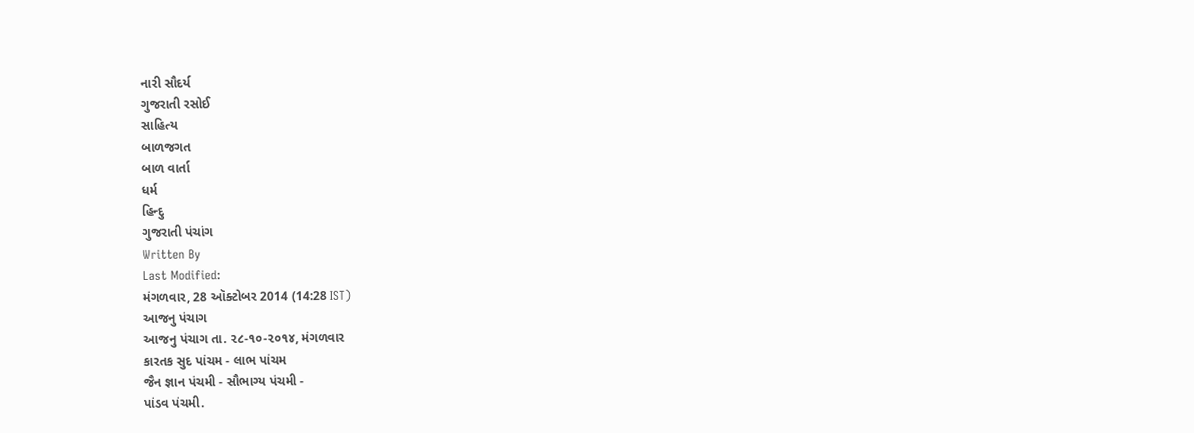નારી સૌદર્ય
ગુજરાતી રસોઈ
સાહિત્ય
બાળજગત
બાળ વાર્તા
ધર્મ
હિન્દુ
ગુજરાતી પંચાંગ
Written By
Last Modified:
મંગળવાર, 28 ઑક્ટોબર 2014 (14:28 IST)
આજનુ પંચાગ
આજનુ પંચાગ તા. ૨૮-૧૦-૨૦૧૪, મંગળવાર
કારતક સુદ પાંચમ - લાભ પાંચમ
જૈન જ્ઞાન પંચમી - સૌભાગ્ય પંચમી -
પાંડવ પંચમી.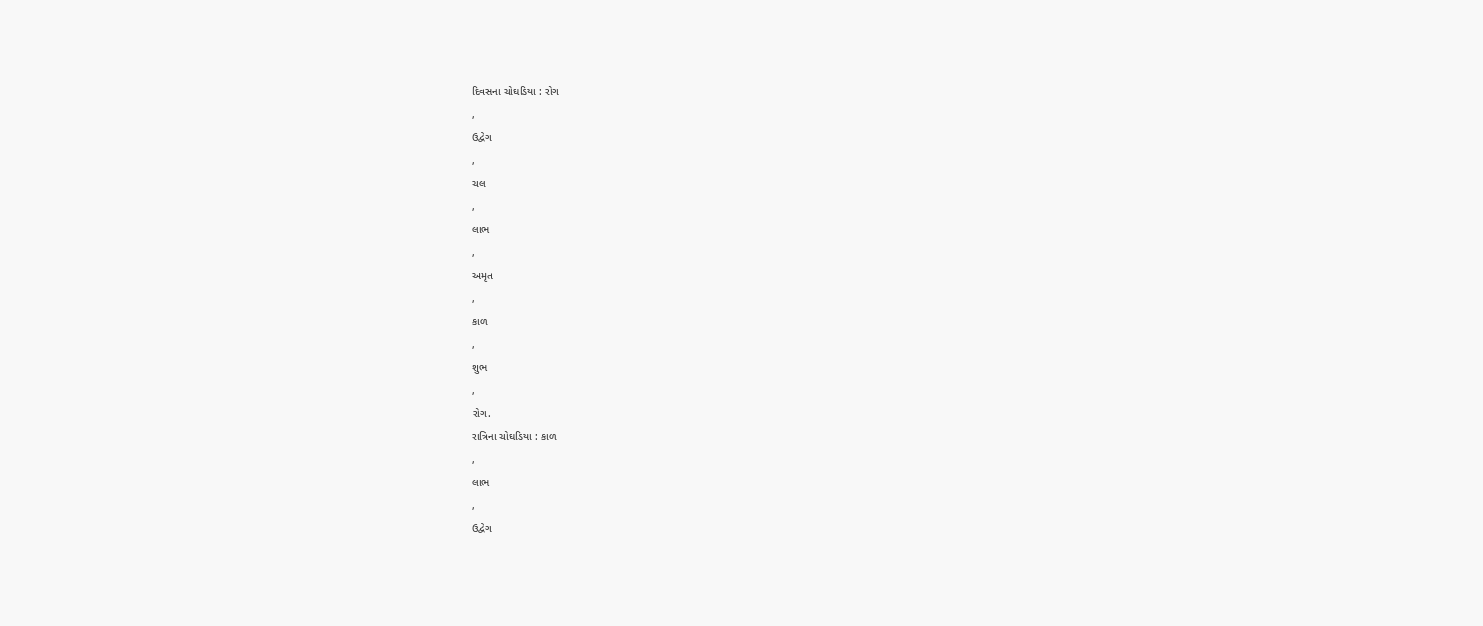દિવસના ચોઘડિયા : રોગ
,
ઉદ્વેગ
,
ચલ
,
લાભ
,
અમૃત
,
કાળ
,
શુભ
,
રોગ.
રાત્રિના ચોઘડિયા : કાળ
,
લાભ
,
ઉદ્વેગ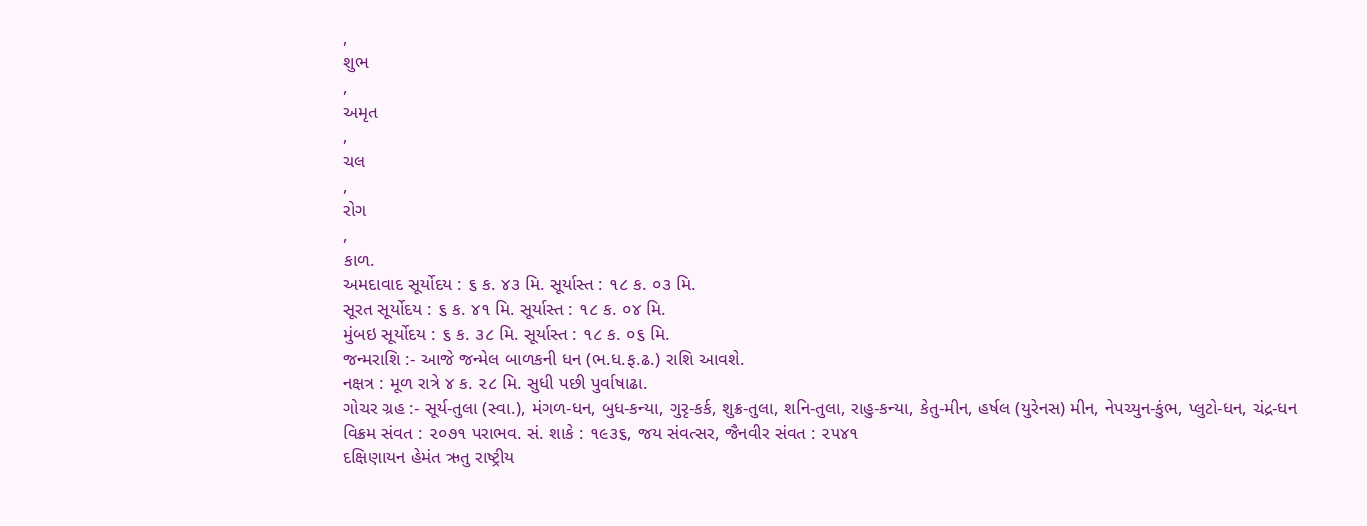,
શુભ
,
અમૃત
,
ચલ
,
રોગ
,
કાળ.
અમદાવાદ સૂર્યોદય : ૬ ક. ૪૩ મિ. સૂર્યાસ્ત : ૧૮ ક. ૦૩ મિ.
સૂરત સૂર્યોદય : ૬ ક. ૪૧ મિ. સૂર્યાસ્ત : ૧૮ ક. ૦૪ મિ.
મુંબઇ સૂર્યોદય : ૬ ક. ૩૮ મિ. સૂર્યાસ્ત : ૧૮ ક. ૦૬ મિ.
જન્મરાશિ :- આજે જન્મેલ બાળકની ધન (ભ.ધ.ફ.ઢ.) રાશિ આવશે.
નક્ષત્ર : મૂળ રાત્રે ૪ ક. ૨૮ મિ. સુધી પછી પુર્વાષાઢા.
ગોચર ગ્રહ :- સૂર્ય-તુલા (સ્વા.), મંગળ-ધન, બુધ-કન્યા, ગુરૃ-કર્ક, શુક્ર-તુલા, શનિ-તુલા, રાહુ-કન્યા, કેતુ-મીન, હર્ષલ (યુરેનસ) મીન, નેપચ્યુન-કુંભ, પ્લુટો-ધન, ચંદ્ર-ધન
વિક્રમ સંવત : ૨૦૭૧ પરાભવ. સં. શાકે : ૧૯૩૬, જય સંવત્સર, જૈનવીર સંવત : ૨૫૪૧
દક્ષિણાયન હેમંત ઋતુ રાષ્ટ્રીય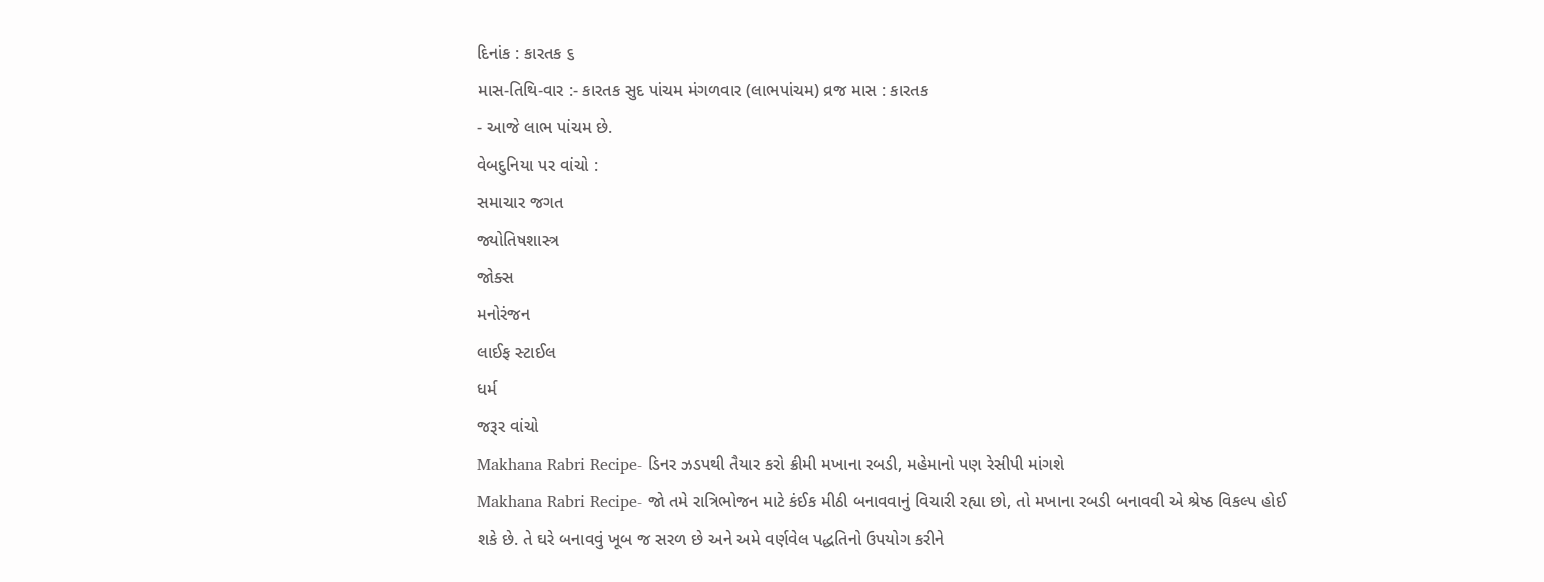દિનાંક : કારતક ૬
માસ-તિથિ-વાર :- કારતક સુદ પાંચમ મંગળવાર (લાભપાંચમ) વ્રજ માસ : કારતક
- આજે લાભ પાંચમ છે.
વેબદુનિયા પર વાંચો :
સમાચાર જગત
જ્યોતિષશાસ્ત્ર
જોક્સ
મનોરંજન
લાઈફ સ્ટાઈલ
ધર્મ
જરૂર વાંચો
Makhana Rabri Recipe- ડિનર ઝડપથી તૈયાર કરો ક્રીમી મખાના રબડી, મહેમાનો પણ રેસીપી માંગશે
Makhana Rabri Recipe- જો તમે રાત્રિભોજન માટે કંઈક મીઠી બનાવવાનું વિચારી રહ્યા છો, તો મખાના રબડી બનાવવી એ શ્રેષ્ઠ વિકલ્પ હોઈ શકે છે. તે ઘરે બનાવવું ખૂબ જ સરળ છે અને અમે વર્ણવેલ પદ્ધતિનો ઉપયોગ કરીને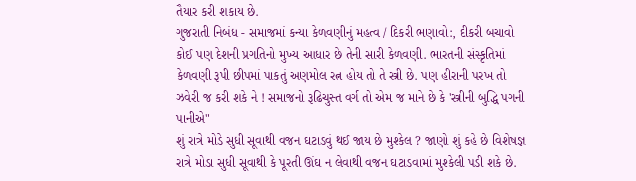તૈયાર કરી શકાય છે.
ગુજરાતી નિબંધ - સમાજમાં કન્યા કેળવણીનું મહત્વ / દિકરી ભણાવો:, દીકરી બચાવો
કોઈ પણ દેશની પ્રગતિનો મુખ્ય આધાર છે તેની સારી કેળવણી. ભારતની સંસ્કૃતિમાં કેળવણી રૂપી છીપમાં પાકતું અણમોલ રત્ન હોય તો તે સ્ત્રી છે. પણ હીરાની પરખ તો ઝવેરી જ કરી શકે ને ! સમાજનો રૂઢિચુસ્ત વર્ગ તો એમ જ માને છે કે 'સ્ત્રીની બુદ્ધિ પગની પાનીએ"
શું રાત્રે મોડે સુધી સૂવાથી વજન ઘટાડવું થઈ જાય છે મુશ્કેલ ? જાણો શું કહે છે વિશેષજ્ઞ
રાત્રે મોડા સુધી સૂવાથી કે પૂરતી ઊંઘ ન લેવાથી વજન ઘટાડવામાં મુશ્કેલી પડી શકે છે.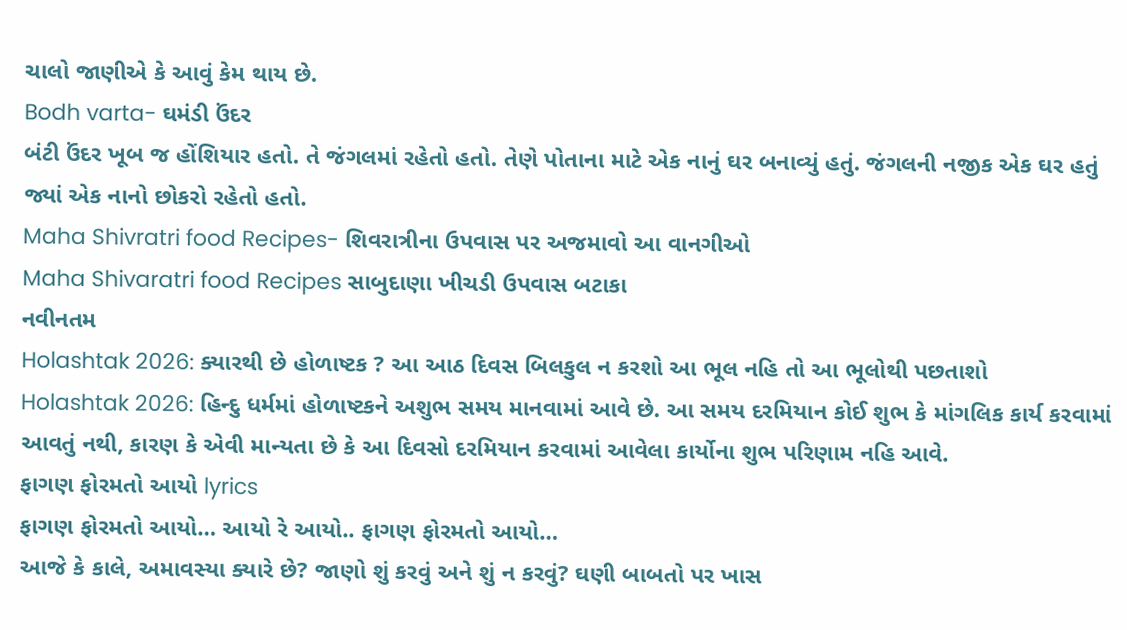ચાલો જાણીએ કે આવું કેમ થાય છે.
Bodh varta- ઘમંડી ઉંદર
બંટી ઉંદર ખૂબ જ હોંશિયાર હતો. તે જંગલમાં રહેતો હતો. તેણે પોતાના માટે એક નાનું ઘર બનાવ્યું હતું. જંગલની નજીક એક ઘર હતું જ્યાં એક નાનો છોકરો રહેતો હતો.
Maha Shivratri food Recipes- શિવરાત્રીના ઉપવાસ પર અજમાવો આ વાનગીઓ
Maha Shivaratri food Recipes સાબુદાણા ખીચડી ઉપવાસ બટાકા
નવીનતમ
Holashtak 2026: ક્યારથી છે હોળાષ્ટક ? આ આઠ દિવસ બિલકુલ ન કરશો આ ભૂલ નહિ તો આ ભૂલોથી પછતાશો
Holashtak 2026: હિન્દુ ધર્મમાં હોળાષ્ટકને અશુભ સમય માનવામાં આવે છે. આ સમય દરમિયાન કોઈ શુભ કે માંગલિક કાર્ય કરવામાં આવતું નથી, કારણ કે એવી માન્યતા છે કે આ દિવસો દરમિયાન કરવામાં આવેલા કાર્યોના શુભ પરિણામ નહિ આવે.
ફાગણ ફોરમતો આયો lyrics
ફાગણ ફોરમતો આયો… આયો રે આયો.. ફાગણ ફોરમતો આયો…
આજે કે કાલે, અમાવસ્યા ક્યારે છે? જાણો શું કરવું અને શું ન કરવું? ઘણી બાબતો પર ખાસ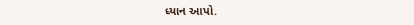ધ્યાન આપો.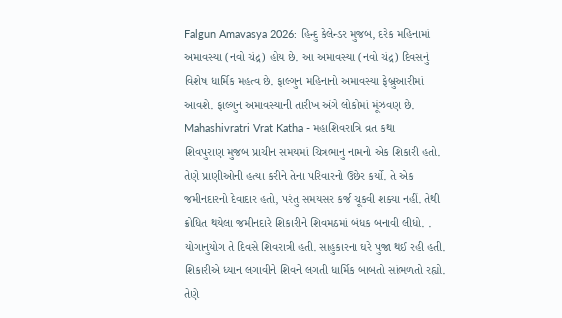Falgun Amavasya 2026: હિન્દુ કેલેન્ડર મુજબ, દરેક મહિનામાં અમાવસ્યા (નવો ચંદ્ર) હોય છે. આ અમાવસ્યા (નવો ચંદ્ર) દિવસનું વિશેષ ધાર્મિક મહત્વ છે. ફાલ્ગુન મહિનાનો અમાવસ્યા ફેબ્રુઆરીમાં આવશે. ફાલ્ગુન અમાવસ્યાની તારીખ અંગે લોકોમાં મૂંઝવણ છે.
Mahashivratri Vrat Katha - મહાશિવરાત્રિ વ્રત કથા
શિવપુરાણ મુજબ પ્રાચીન સમયમાં ચિત્રભાનુ નામનો એક શિકારી હતો. તેણે પ્રાણીઓની હત્યા કરીને તેના પરિવારનો ઉછેર કર્યો. તે એક જમીનદારનો દેવાદાર હતો, પરંતુ સમયસર કર્જ ચૂકવી શક્યા નહીં. તેથી ક્રોધિત થયેલા જમીનદારે શિકારીને શિવમઠમાં બંધક બનાવી લીધો. . યોગાનુયોગ તે દિવસે શિવરાત્રી હતી. સાહુકારના ઘરે પુજા થઈ રહી હતી. શિકારીએ ધ્યાન લગાવીને શિવને લગતી ધાર્મિક બાબતો સાંભળતો રહ્યો. તેણે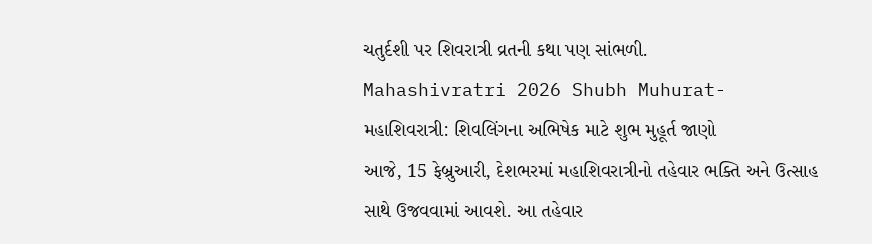ચતુર્દશી પર શિવરાત્રી વ્રતની કથા પણ સાંભળી.
Mahashivratri 2026 Shubh Muhurat- મહાશિવરાત્રી: શિવલિંગના અભિષેક માટે શુભ મુહૂર્ત જાણો
આજે, 15 ફેબ્રુઆરી, દેશભરમાં મહાશિવરાત્રીનો તહેવાર ભક્તિ અને ઉત્સાહ સાથે ઉજવવામાં આવશે. આ તહેવાર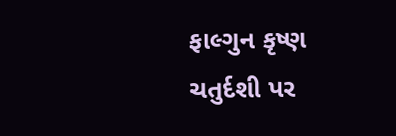ફાલ્ગુન કૃષ્ણ ચતુર્દશી પર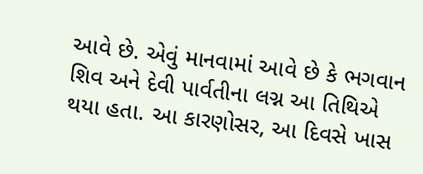આવે છે. એવું માનવામાં આવે છે કે ભગવાન શિવ અને દેવી પાર્વતીના લગ્ન આ તિથિએ થયા હતા. આ કારણોસર, આ દિવસે ખાસ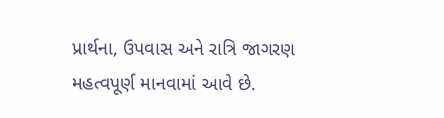પ્રાર્થના, ઉપવાસ અને રાત્રિ જાગરણ મહત્વપૂર્ણ માનવામાં આવે છે.